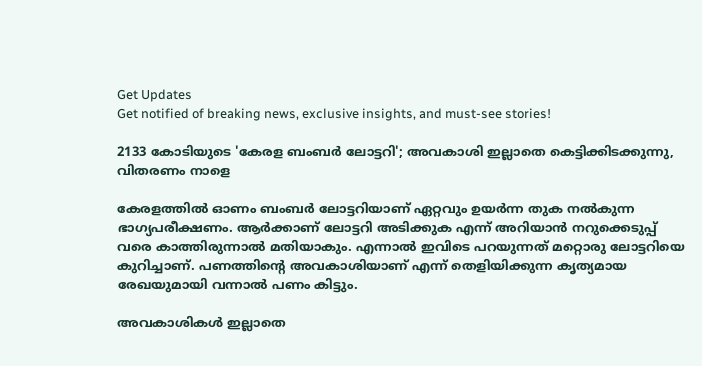Get Updates
Get notified of breaking news, exclusive insights, and must-see stories!

2133 കോടിയുടെ 'കേരള ബംബര്‍ ലോട്ടറി'; അവകാശി ഇല്ലാതെ കെട്ടിക്കിടക്കുന്നു, വിതരണം നാളെ

കേരളത്തില്‍ ഓണം ബംബര്‍ ലോട്ടറിയാണ് ഏറ്റവും ഉയര്‍ന്ന തുക നല്‍കുന്ന ഭാഗ്യപരീക്ഷണം. ആര്‍ക്കാണ് ലോട്ടറി അടിക്കുക എന്ന് അറിയാന്‍ നറുക്കെടുപ്പ് വരെ കാത്തിരുന്നാല്‍ മതിയാകും. എന്നാല്‍ ഇവിടെ പറയുന്നത് മറ്റൊരു ലോട്ടറിയെ കുറിച്ചാണ്. പണത്തിന്റെ അവകാശിയാണ് എന്ന് തെളിയിക്കുന്ന കൃത്യമായ രേഖയുമായി വന്നാല്‍ പണം കിട്ടും.

അവകാശികള്‍ ഇല്ലാതെ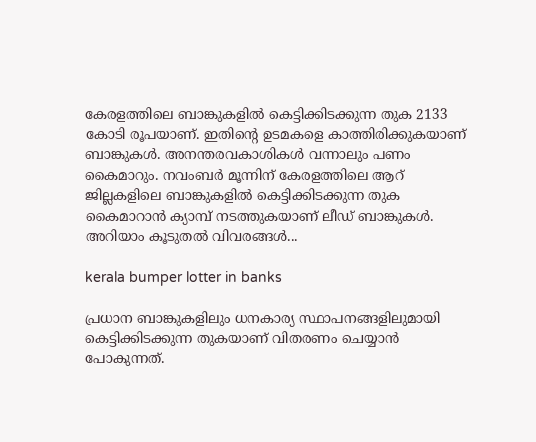കേരളത്തിലെ ബാങ്കുകളില്‍ കെട്ടിക്കിടക്കുന്ന തുക 2133 കോടി രൂപയാണ്. ഇതിന്റെ ഉടമകളെ കാത്തിരിക്കുകയാണ് ബാങ്കുകള്‍. അനന്തരവകാശികള്‍ വന്നാലും പണം കൈമാറും. നവംബര്‍ മൂന്നിന് കേരളത്തിലെ ആറ് ജില്ലകളിലെ ബാങ്കുകളില്‍ കെട്ടിക്കിടക്കുന്ന തുക കൈമാറാന്‍ ക്യാമ്പ് നടത്തുകയാണ് ലീഡ് ബാങ്കുകള്‍. അറിയാം കൂടുതല്‍ വിവരങ്ങള്‍...

kerala bumper lotter in banks

പ്രധാന ബാങ്കുകളിലും ധനകാര്യ സ്ഥാപനങ്ങളിലുമായി കെട്ടിക്കിടക്കുന്ന തുകയാണ് വിതരണം ചെയ്യാന്‍ പോകുന്നത്.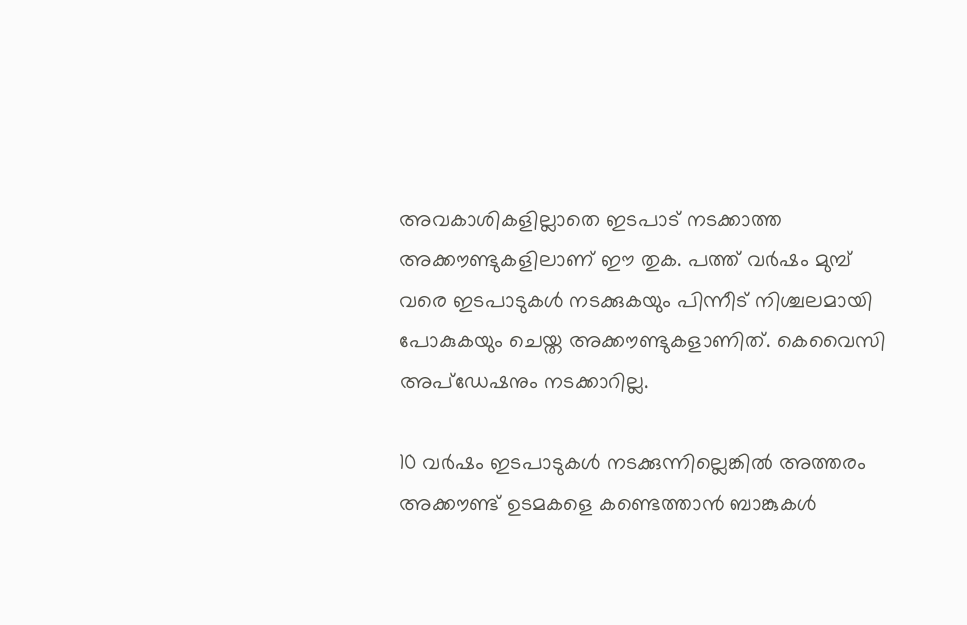അവകാശികളില്ലാതെ ഇടപാട് നടക്കാത്ത അക്കൗണ്ടുകളിലാണ് ഈ തുക. പത്ത് വര്‍ഷം മുമ്പ് വരെ ഇടപാടുകള്‍ നടക്കുകയും പിന്നീട് നിശ്ചലമായി പോകുകയും ചെയ്ത അക്കൗണ്ടുകളാണിത്. കെവൈസി അപ്‌ഡേഷനും നടക്കാറില്ല.

10 വര്‍ഷം ഇടപാടുകള്‍ നടക്കുന്നില്ലെങ്കില്‍ അത്തരം അക്കൗണ്ട് ഉടമകളെ കണ്ടെത്താന്‍ ബാങ്കുകള്‍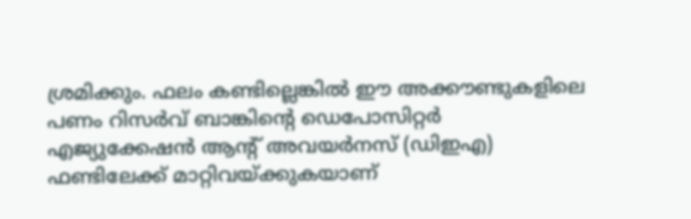ശ്രമിക്കും. ഫലം കണ്ടില്ലെങ്കില്‍ ഈ അക്കൗണ്ടുകളിലെ പണം റിസര്‍വ് ബാങ്കിന്റെ ഡെപോസിറ്റര്‍ എജ്യുക്കേഷന്‍ ആന്റ് അവയര്‍നസ് (ഡിഇഎ) ഫണ്ടിലേക്ക് മാറ്റിവയ്ക്കുകയാണ്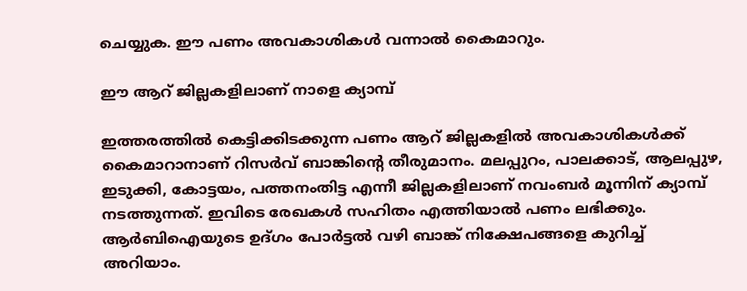ചെയ്യുക. ഈ പണം അവകാശികള്‍ വന്നാല്‍ കൈമാറും.

ഈ ആറ് ജില്ലകളിലാണ് നാളെ ക്യാമ്പ്‌

ഇത്തരത്തില്‍ കെട്ടിക്കിടക്കുന്ന പണം ആറ് ജില്ലകളില്‍ അവകാശികള്‍ക്ക് കൈമാറാനാണ് റിസര്‍വ് ബാങ്കിന്റെ തീരുമാനം. മലപ്പുറം, പാലക്കാട്, ആലപ്പുഴ, ഇടുക്കി, കോട്ടയം, പത്തനംതിട്ട എന്നീ ജില്ലകളിലാണ് നവംബര്‍ മൂന്നിന് ക്യാമ്പ് നടത്തുന്നത്. ഇവിടെ രേഖകള്‍ സഹിതം എത്തിയാല്‍ പണം ലഭിക്കും. ആര്‍ബിഐയുടെ ഉദ്ഗം പോര്‍ട്ടല്‍ വഴി ബാങ്ക് നിക്ഷേപങ്ങളെ കുറിച്ച് അറിയാം.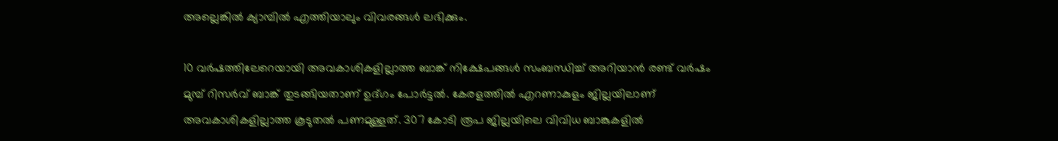അല്ലെങ്കില്‍ ക്യാമ്പില്‍ എത്തിയാലും വിവരങ്ങള്‍ ലഭിക്കും.

10 വര്‍ഷത്തിലേറെയായി അവകാശികളില്ലാത്ത ബാങ്ക് നിക്ഷേപങ്ങള്‍ സംബന്ധിച്ച് അറിയാന്‍ രണ്ട് വര്‍ഷം മുമ്പ് റിസര്‍വ് ബാങ്ക് തുടങ്ങിയതാണ് ഉദ്ഗം പോര്‍ട്ടല്‍. കേരളത്തില്‍ എറണാകുളം ജില്ലയിലാണ് അവകാശികളില്ലാത്ത കൂടുതല്‍ പണമുള്ളത്. 307 കോടി രൂപ ജില്ലയിലെ വിവിധ ബാങ്കുകളില്‍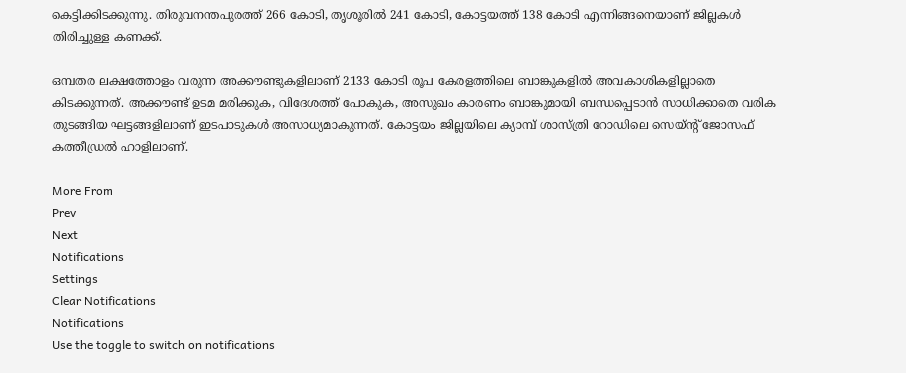കെട്ടിക്കിടക്കുന്നു. തിരുവനന്തപുരത്ത് 266 കോടി, തൃശൂരില്‍ 241 കോടി, കോട്ടയത്ത് 138 കോടി എന്നിങ്ങനെയാണ് ജില്ലകള്‍ തിരിച്ചുള്ള കണക്ക്.

ഒമ്പതര ലക്ഷത്തോളം വരുന്ന അക്കൗണ്ടുകളിലാണ് 2133 കോടി രൂപ കേരളത്തിലെ ബാങ്കുകളില്‍ അവകാശികളില്ലാതെ കിടക്കുന്നത്. അക്കൗണ്ട് ഉടമ മരിക്കുക, വിദേശത്ത് പോകുക, അസുഖം കാരണം ബാങ്കുമായി ബന്ധപ്പെടാന്‍ സാധിക്കാതെ വരിക തുടങ്ങിയ ഘട്ടങ്ങളിലാണ് ഇടപാടുകള്‍ അസാധ്യമാകുന്നത്. കോട്ടയം ജില്ലയിലെ ക്യാമ്പ് ശാസ്ത്രി റോഡിലെ സെയ്ന്റ് ജോസഫ് കത്തീഡ്രല്‍ ഹാളിലാണ്.

More From
Prev
Next
Notifications
Settings
Clear Notifications
Notifications
Use the toggle to switch on notifications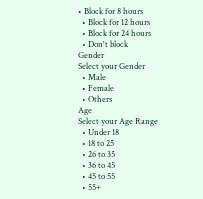• Block for 8 hours
  • Block for 12 hours
  • Block for 24 hours
  • Don't block
Gender
Select your Gender
  • Male
  • Female
  • Others
Age
Select your Age Range
  • Under 18
  • 18 to 25
  • 26 to 35
  • 36 to 45
  • 45 to 55
  • 55+